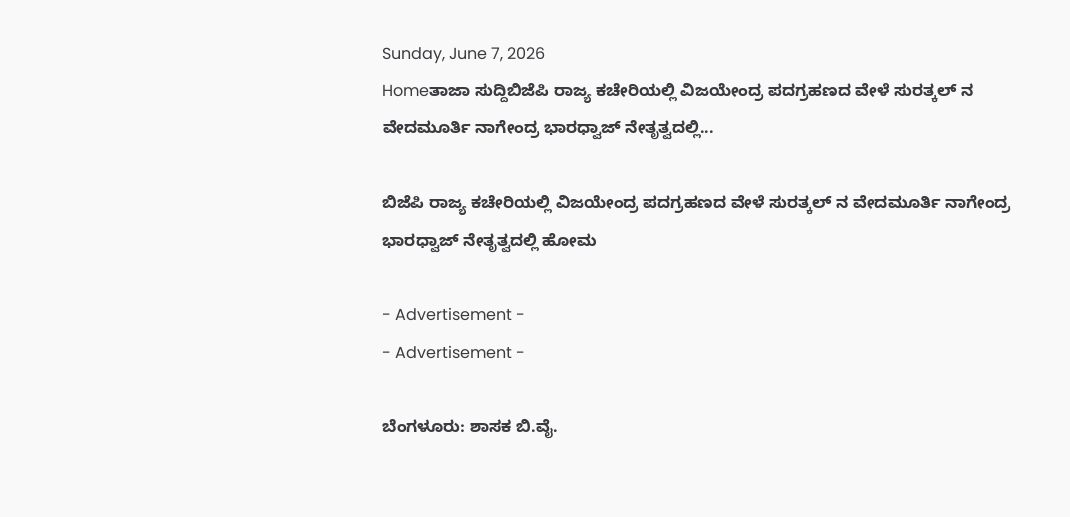Sunday, June 7, 2026
Homeತಾಜಾ ಸುದ್ದಿಬಿಜೆಪಿ ರಾಜ್ಯ ಕಚೇರಿಯಲ್ಲಿ ವಿಜಯೇಂದ್ರ ಪದಗ್ರಹಣದ ವೇಳೆ ಸುರತ್ಕಲ್ ನ ವೇದಮೂರ್ತಿ ನಾಗೇಂದ್ರ ಭಾರಧ್ವಾಜ್ ನೇತೃತ್ವದಲ್ಲಿ...

ಬಿಜೆಪಿ ರಾಜ್ಯ ಕಚೇರಿಯಲ್ಲಿ ವಿಜಯೇಂದ್ರ ಪದಗ್ರಹಣದ ವೇಳೆ ಸುರತ್ಕಲ್ ನ ವೇದಮೂರ್ತಿ ನಾಗೇಂದ್ರ ಭಾರಧ್ವಾಜ್ ನೇತೃತ್ವದಲ್ಲಿ ಹೋಮ

- Advertisement -
- Advertisement -

ಬೆಂಗಳೂರು: ಶಾಸಕ ಬಿ.ವೈ.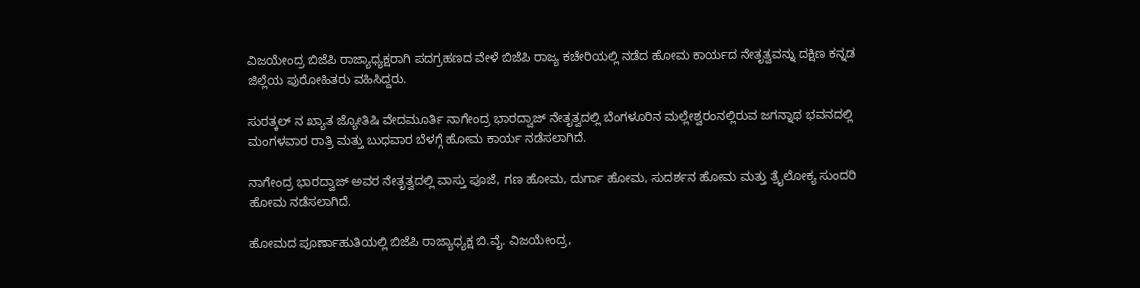ವಿಜಯೇಂದ್ರ ಬಿಜೆಪಿ ರಾಜ್ಯಾಧ್ಯಕ್ಷರಾಗಿ ಪದಗ್ರಹಣದ ವೇಳೆ ಬಿಜೆಪಿ ರಾಜ್ಯ ಕಚೇರಿಯಲ್ಲಿ ನಡೆದ ಹೋಮ ಕಾರ್ಯದ ನೇತೃತ್ವವನ್ನು ದಕ್ಷಿಣ ಕನ್ನಡ ಜಿಲ್ಲೆಯ ಪುರೋಹಿತರು ವಹಿಸಿದ್ದರು.

ಸುರತ್ಕಲ್ ನ ಖ್ಯಾತ ಜ್ಯೋತಿಷಿ ವೇದಮೂರ್ತಿ ನಾಗೇಂದ್ರ ಭಾರದ್ವಾಜ್ ನೇತೃತ್ವದಲ್ಲಿ ಬೆಂಗಳೂರಿನ ಮಲ್ಲೇಶ್ವರಂನಲ್ಲಿರುವ ಜಗನ್ನಾಥ ಭವನದಲ್ಲಿ ಮಂಗಳವಾರ ರಾತ್ರಿ ಮತ್ತು ಬುಧವಾರ ಬೆಳಗ್ಗೆ ಹೋಮ ಕಾರ್ಯ ನಡೆಸಲಾಗಿದೆ.

ನಾಗೇಂದ್ರ ಭಾರದ್ವಾಜ್ ಅವರ ನೇತೃತ್ವದಲ್ಲಿ ವಾಸ್ತು ಪೂಜೆ, ಗಣ ಹೋಮ, ದುರ್ಗಾ ಹೋಮ, ಸುದರ್ಶನ ಹೋಮ ಮತ್ತು ತ್ರೈಲೋಕ್ಯ ಸುಂದರಿ ಹೋಮ ನಡೆಸಲಾಗಿದೆ.

ಹೋಮದ ಪೂರ್ಣಾಹುತಿಯಲ್ಲಿ ಬಿಜೆಪಿ ರಾಜ್ಯಾಧ್ಯಕ್ಷ ಬಿ.ವೈ. ವಿಜಯೇಂದ್ರ,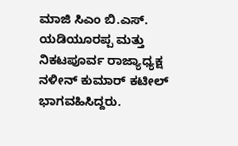ಮಾಜಿ‌ ಸಿಎಂ ಬಿ.ಎಸ್. ಯಡಿಯೂರಪ್ಪ ‌ಮತ್ತು ನಿಕಟಪೂರ್ವ ರಾಜ್ಯಾಧ್ಯಕ್ಷ ನಳೀನ್ ಕುಮಾರ್ ಕಟೀಲ್ ಭಾಗವಹಿಸಿದ್ದರು.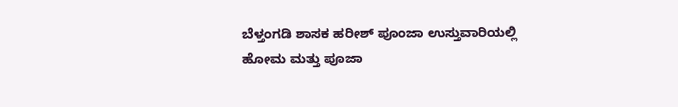ಬೆಳ್ತಂಗಡಿ ಶಾಸಕ ಹರೀಶ್ ಪೂಂಜಾ ಉಸ್ತುವಾರಿಯಲ್ಲಿ ಹೋಮ ಮತ್ತು ಪೂಜಾ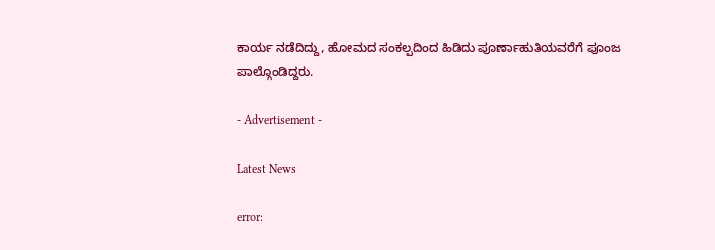ಕಾರ್ಯ ನಡೆದಿದ್ದು, ಹೋಮದ ಸಂಕಲ್ಪದಿಂದ ಹಿಡಿದು ಪೂರ್ಣಾಹುತಿಯವರೆಗೆ ಪೂಂಜ ಪಾಲ್ಗೊಂಡಿದ್ದರು.

- Advertisement -

Latest News

error: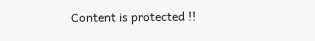Content is protected !!